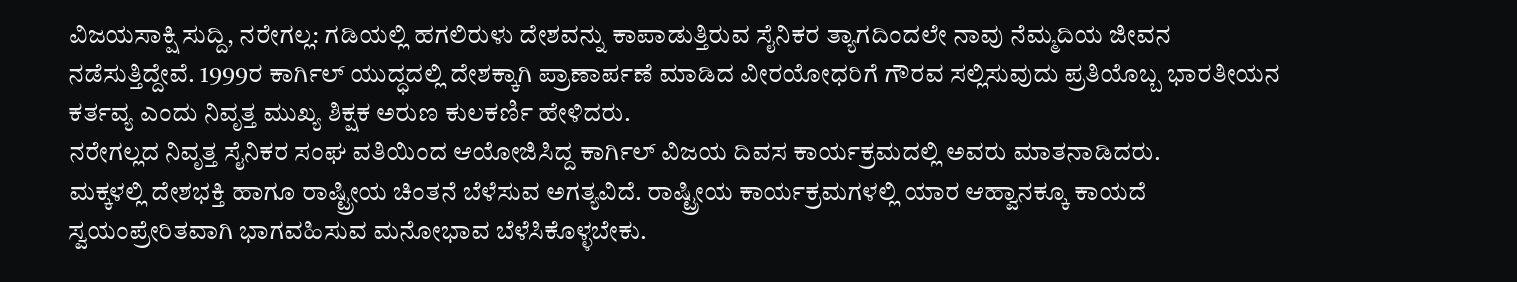ವಿಜಯಸಾಕ್ಷಿ ಸುದ್ದಿ, ನರೇಗಲ್ಲ: ಗಡಿಯಲ್ಲಿ ಹಗಲಿರುಳು ದೇಶವನ್ನು ಕಾಪಾಡುತ್ತಿರುವ ಸೈನಿಕರ ತ್ಯಾಗದಿಂದಲೇ ನಾವು ನೆಮ್ಮದಿಯ ಜೀವನ ನಡೆಸುತ್ತಿದ್ದೇವೆ. 1999ರ ಕಾರ್ಗಿಲ್ ಯುದ್ಧದಲ್ಲಿ ದೇಶಕ್ಕಾಗಿ ಪ್ರಾಣಾರ್ಪಣೆ ಮಾಡಿದ ವೀರಯೋಧರಿಗೆ ಗೌರವ ಸಲ್ಲಿಸುವುದು ಪ್ರತಿಯೊಬ್ಬ ಭಾರತೀಯನ ಕರ್ತವ್ಯ ಎಂದು ನಿವೃತ್ತ ಮುಖ್ಯ ಶಿಕ್ಷಕ ಅರುಣ ಕುಲಕರ್ಣಿ ಹೇಳಿದರು.
ನರೇಗಲ್ಲದ ನಿವೃತ್ತ ಸೈನಿಕರ ಸಂಘ ವತಿಯಿಂದ ಆಯೋಜಿಸಿದ್ದ ಕಾರ್ಗಿಲ್ ವಿಜಯ ದಿವಸ ಕಾರ್ಯಕ್ರಮದಲ್ಲಿ ಅವರು ಮಾತನಾಡಿದರು.
ಮಕ್ಕಳಲ್ಲಿ ದೇಶಭಕ್ತಿ ಹಾಗೂ ರಾಷ್ಟ್ರೀಯ ಚಿಂತನೆ ಬೆಳೆಸುವ ಅಗತ್ಯವಿದೆ. ರಾಷ್ಟ್ರೀಯ ಕಾರ್ಯಕ್ರಮಗಳಲ್ಲಿ ಯಾರ ಆಹ್ವಾನಕ್ಕೂ ಕಾಯದೆ ಸ್ವಯಂಪ್ರೇರಿತವಾಗಿ ಭಾಗವಹಿಸುವ ಮನೋಭಾವ ಬೆಳೆಸಿಕೊಳ್ಳಬೇಕು.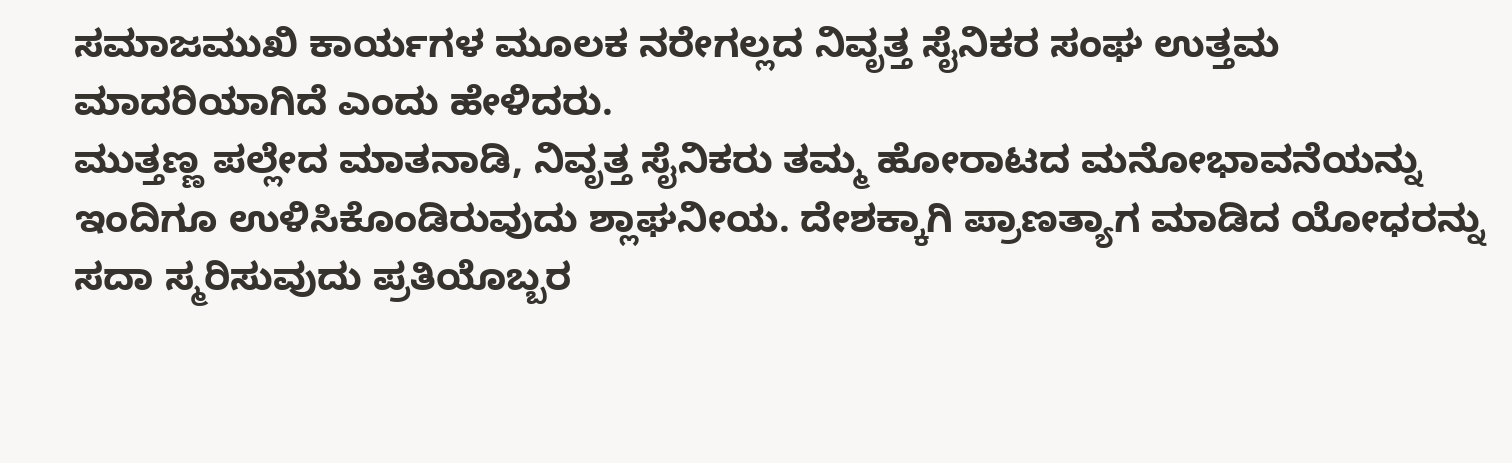ಸಮಾಜಮುಖಿ ಕಾರ್ಯಗಳ ಮೂಲಕ ನರೇಗಲ್ಲದ ನಿವೃತ್ತ ಸೈನಿಕರ ಸಂಘ ಉತ್ತಮ ಮಾದರಿಯಾಗಿದೆ ಎಂದು ಹೇಳಿದರು.
ಮುತ್ತಣ್ಣ ಪಲ್ಲೇದ ಮಾತನಾಡಿ, ನಿವೃತ್ತ ಸೈನಿಕರು ತಮ್ಮ ಹೋರಾಟದ ಮನೋಭಾವನೆಯನ್ನು ಇಂದಿಗೂ ಉಳಿಸಿಕೊಂಡಿರುವುದು ಶ್ಲಾಘನೀಯ. ದೇಶಕ್ಕಾಗಿ ಪ್ರಾಣತ್ಯಾಗ ಮಾಡಿದ ಯೋಧರನ್ನು ಸದಾ ಸ್ಮರಿಸುವುದು ಪ್ರತಿಯೊಬ್ಬರ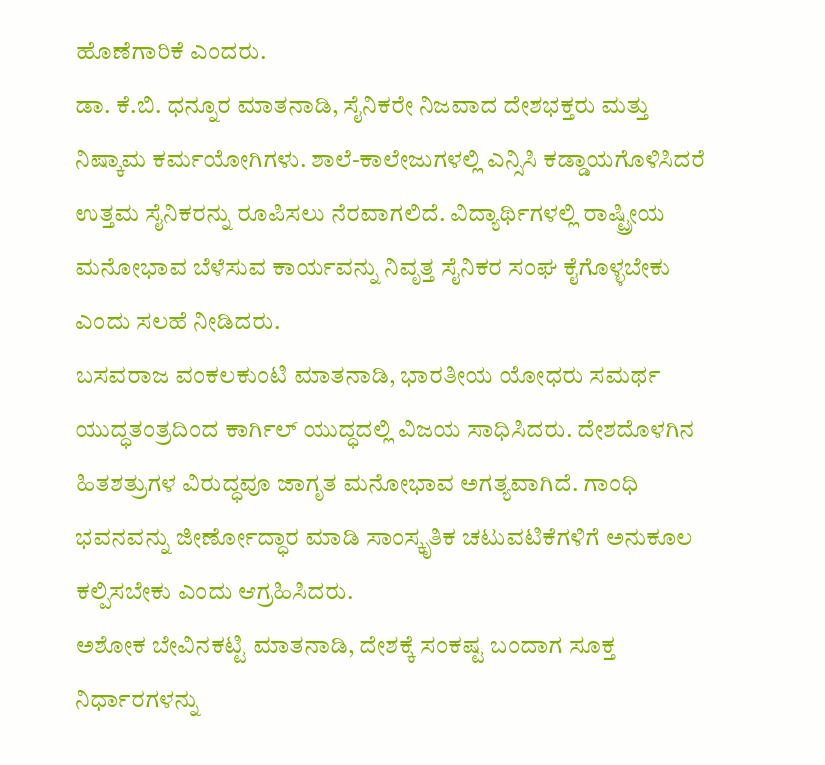ಹೊಣೆಗಾರಿಕೆ ಎಂದರು.
ಡಾ. ಕೆ.ಬಿ. ಧನ್ನೂರ ಮಾತನಾಡಿ, ಸೈನಿಕರೇ ನಿಜವಾದ ದೇಶಭಕ್ತರು ಮತ್ತು ನಿಷ್ಕಾಮ ಕರ್ಮಯೋಗಿಗಳು. ಶಾಲೆ-ಕಾಲೇಜುಗಳಲ್ಲಿ ಎನ್ಸಿಸಿ ಕಡ್ಡಾಯಗೊಳಿಸಿದರೆ ಉತ್ತಮ ಸೈನಿಕರನ್ನು ರೂಪಿಸಲು ನೆರವಾಗಲಿದೆ. ವಿದ್ಯಾರ್ಥಿಗಳಲ್ಲಿ ರಾಷ್ಟ್ರೀಯ ಮನೋಭಾವ ಬೆಳೆಸುವ ಕಾರ್ಯವನ್ನು ನಿವೃತ್ತ ಸೈನಿಕರ ಸಂಘ ಕೈಗೊಳ್ಳಬೇಕು ಎಂದು ಸಲಹೆ ನೀಡಿದರು.
ಬಸವರಾಜ ವಂಕಲಕುಂಟಿ ಮಾತನಾಡಿ, ಭಾರತೀಯ ಯೋಧರು ಸಮರ್ಥ ಯುದ್ಧತಂತ್ರದಿಂದ ಕಾರ್ಗಿಲ್ ಯುದ್ಧದಲ್ಲಿ ವಿಜಯ ಸಾಧಿಸಿದರು. ದೇಶದೊಳಗಿನ ಹಿತಶತ್ರುಗಳ ವಿರುದ್ಧವೂ ಜಾಗೃತ ಮನೋಭಾವ ಅಗತ್ಯವಾಗಿದೆ. ಗಾಂಧಿ ಭವನವನ್ನು ಜೀರ್ಣೋದ್ಧಾರ ಮಾಡಿ ಸಾಂಸ್ಕೃತಿಕ ಚಟುವಟಿಕೆಗಳಿಗೆ ಅನುಕೂಲ ಕಲ್ಪಿಸಬೇಕು ಎಂದು ಆಗ್ರಹಿಸಿದರು.
ಅಶೋಕ ಬೇವಿನಕಟ್ಟಿ ಮಾತನಾಡಿ, ದೇಶಕ್ಕೆ ಸಂಕಷ್ಟ ಬಂದಾಗ ಸೂಕ್ತ ನಿರ್ಧಾರಗಳನ್ನು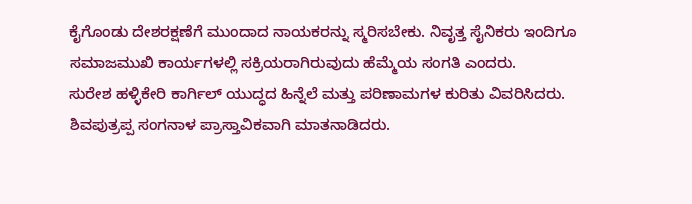ಕೈಗೊಂಡು ದೇಶರಕ್ಷಣೆಗೆ ಮುಂದಾದ ನಾಯಕರನ್ನು ಸ್ಮರಿಸಬೇಕು. ನಿವೃತ್ತ ಸೈನಿಕರು ಇಂದಿಗೂ ಸಮಾಜಮುಖಿ ಕಾರ್ಯಗಳಲ್ಲಿ ಸಕ್ರಿಯರಾಗಿರುವುದು ಹೆಮ್ಮೆಯ ಸಂಗತಿ ಎಂದರು.
ಸುರೇಶ ಹಳ್ಳಿಕೇರಿ ಕಾರ್ಗಿಲ್ ಯುದ್ಧದ ಹಿನ್ನೆಲೆ ಮತ್ತು ಪರಿಣಾಮಗಳ ಕುರಿತು ವಿವರಿಸಿದರು.
ಶಿವಪುತ್ರಪ್ಪ ಸಂಗನಾಳ ಪ್ರಾಸ್ತಾವಿಕವಾಗಿ ಮಾತನಾಡಿದರು.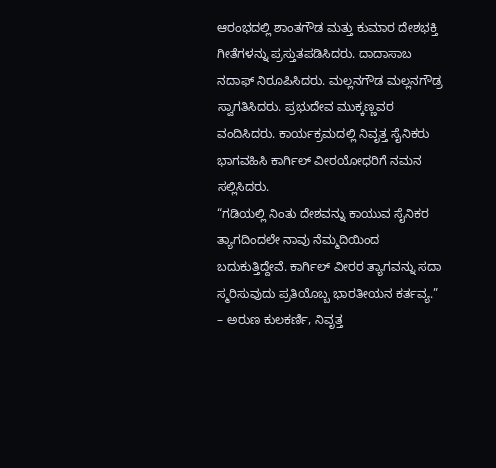ಆರಂಭದಲ್ಲಿ ಶಾಂತಗೌಡ ಮತ್ತು ಕುಮಾರ ದೇಶಭಕ್ತಿ ಗೀತೆಗಳನ್ನು ಪ್ರಸ್ತುತಪಡಿಸಿದರು. ದಾದಾಸಾಬ ನದಾಫ್ ನಿರೂಪಿಸಿದರು. ಮಲ್ಲನಗೌಡ ಮಲ್ಲನಗೌಡ್ರ ಸ್ವಾಗತಿಸಿದರು. ಪ್ರಭುದೇವ ಮುಕ್ಕಣ್ಣವರ ವಂದಿಸಿದರು. ಕಾರ್ಯಕ್ರಮದಲ್ಲಿ ನಿವೃತ್ತ ಸೈನಿಕರು ಭಾಗವಹಿಸಿ ಕಾರ್ಗಿಲ್ ವೀರಯೋಧರಿಗೆ ನಮನ ಸಲ್ಲಿಸಿದರು.
“ಗಡಿಯಲ್ಲಿ ನಿಂತು ದೇಶವನ್ನು ಕಾಯುವ ಸೈನಿಕರ ತ್ಯಾಗದಿಂದಲೇ ನಾವು ನೆಮ್ಮದಿಯಿಂದ ಬದುಕುತ್ತಿದ್ದೇವೆ. ಕಾರ್ಗಿಲ್ ವೀರರ ತ್ಯಾಗವನ್ನು ಸದಾ ಸ್ಮರಿಸುವುದು ಪ್ರತಿಯೊಬ್ಬ ಭಾರತೀಯನ ಕರ್ತವ್ಯ.”
– ಅರುಣ ಕುಲಕರ್ಣಿ, ನಿವೃತ್ತ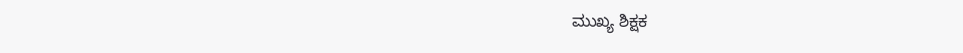ಮುಖ್ಯ ಶಿಕ್ಷಕ